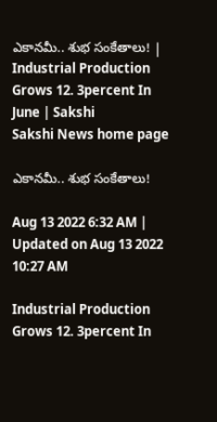ఎకానమీ.. శుభ సంకేతాలు! | Industrial Production Grows 12. 3percent In June | Sakshi
Sakshi News home page

ఎకానమీ.. శుభ సంకేతాలు!

Aug 13 2022 6:32 AM | Updated on Aug 13 2022 10:27 AM

Industrial Production Grows 12. 3percent In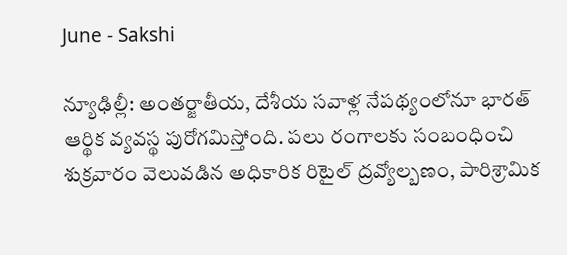June - Sakshi

న్యూఢిల్లీ: అంతర్జాతీయ, దేశీయ సవాళ్ల నేపథ్యంలోనూ భారత్‌ ఆర్థిక వ్యవస్థ పురోగమిస్తోంది. పలు రంగాలకు సంబంధించి శుక్రవారం వెలువడిన అధికారిక రిటైల్‌ ద్రవ్యోల్బణం, పారిశ్రామిక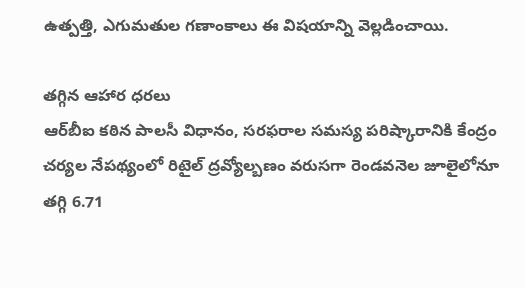ఉత్పత్తి, ఎగుమతుల గణాంకాలు ఈ విషయాన్ని వెల్లడించాయి.

తగ్గిన ఆహార ధరలు
ఆర్‌బీఐ కఠిన పాలసీ విధానం, సరఫరాల సమస్య పరిష్కారానికి కేంద్రం  చర్యల నేపథ్యంలో రిటైల్‌ ద్రవ్యోల్బణం వరుసగా రెండవనెల జూలైలోనూ తగ్గి 6.71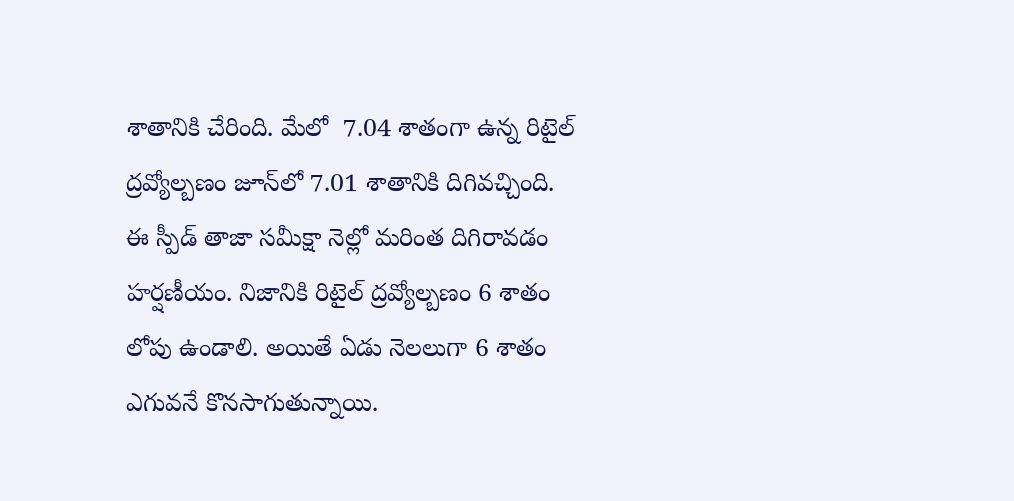శాతానికి చేరింది. మేలో  7.04 శాతంగా ఉన్న రిటైల్‌ ద్రవ్యోల్బణం జూన్‌లో 7.01 శాతానికి దిగివచ్చింది. ఈ స్పీడ్‌ తాజా సమీక్షా నెల్లో మరింత దిగిరావడం హర్షణీయం. నిజానికి రిటైల్‌ ద్రవ్యోల్బణం 6 శాతం లోపు ఉండాలి. అయితే ఏడు నెలలుగా 6 శాతం ఎగువనే కొనసాగుతున్నాయి.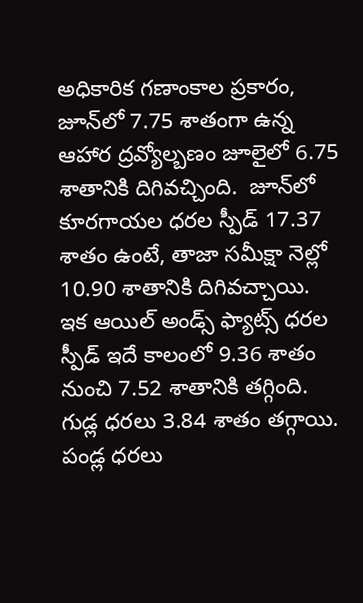అధికారిక గణాంకాల ప్రకారం, జూన్‌లో 7.75 శాతంగా ఉన్న ఆహార ద్రవ్యోల్బణం జూలైలో 6.75 శాతానికి దిగివచ్చింది.  జూన్‌లో కూరగాయల ధరల స్పీడ్‌ 17.37 శాతం ఉంటే, తాజా సమీక్షా నెల్లో 10.90 శాతానికి దిగివచ్చాయి. ఇక ఆయిల్‌ అండ్స్‌ ఫ్యాట్స్‌ ధరల స్పీడ్‌ ఇదే కాలంలో 9.36 శాతం నుంచి 7.52 శాతానికి తగ్గింది.  గుడ్ల ధరలు 3.84 శాతం తగ్గాయి. పండ్ల ధరలు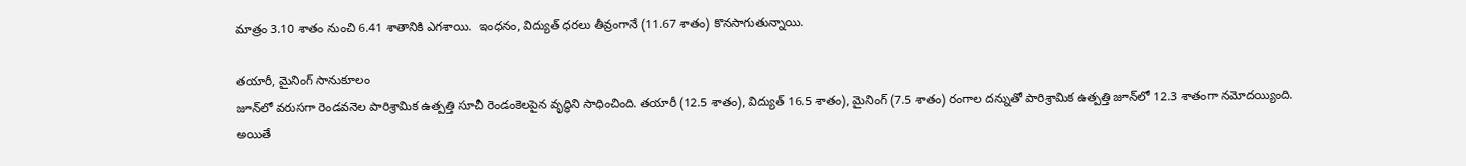మాత్రం 3.10 శాతం నుంచి 6.41 శాతానికి ఎగశాయి.  ఇంధనం, విద్యుత్‌ ధరలు తీవ్రంగానే (11.67 శాతం) కొనసాగుతున్నాయి.

తయారీ, మైనింగ్‌ సానుకూలం
జూన్‌లో వరుసగా రెండవనెల పారిశ్రామిక ఉత్పత్తి సూచీ రెండంకెలపైన వృద్ధిని సాధించింది. తయారీ (12.5 శాతం), విద్యుత్‌ 16.5 శాతం), మైనింగ్‌ (7.5 శాతం) రంగాల దన్నుతో పారిశ్రామిక ఉత్పత్తి జూన్‌లో 12.3 శాతంగా నమోదయ్యింది.  అయితే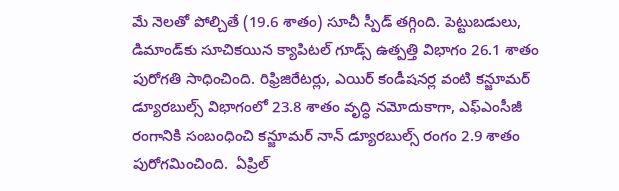మే నెలతో పోల్చితే (19.6 శాతం) సూచీ స్పీడ్‌ తగ్గింది. పెట్టుబడులు, డిమాండ్‌కు సూచికయిన క్యాపిటల్‌ గూడ్స్‌ ఉత్పత్తి విభాగం 26.1 శాతం పురోగతి సాధించింది. రిఫ్రిజిరేటర్లు, ఎయిర్‌ కండీషనర్ల వంటి కన్జూమర్‌ డ్యూరబుల్స్‌ విభాగంలో 23.8 శాతం వృద్ధి నమోదుకాగా, ఎఫ్‌ఎంసీజీ రంగానికి సంబంధించి కన్జూమర్‌ నాన్‌ డ్యూరబుల్స్‌ రంగం 2.9 శాతం పురోగమించింది.  ఏప్రిల్‌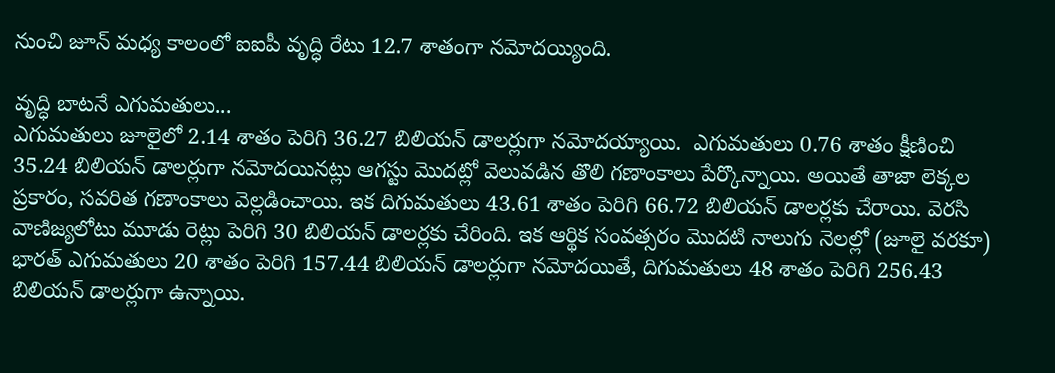నుంచి జూన్‌ మధ్య కాలంలో ఐఐపీ వృద్ధి రేటు 12.7 శాతంగా నమోదయ్యింది.

వృద్ధి బాటనే ఎగుమతులు...
ఎగుమతులు జూలైలో 2.14 శాతం పెరిగి 36.27 బిలియన్‌ డాలర్లుగా నమోదయ్యాయి.  ఎగుమతులు 0.76 శాతం క్షీణించి 35.24 బిలియన్‌ డాలర్లుగా నమోదయినట్లు ఆగస్టు మొదట్లో వెలువడిన తొలి గణాంకాలు పేర్కొన్నాయి. అయితే తాజా లెక్కల ప్రకారం, సవరిత గణాంకాలు వెల్లడించాయి. ఇక దిగుమతులు 43.61 శాతం పెరిగి 66.72 బిలియన్‌ డాలర్లకు చేరాయి. వెరసి వాణిజ్యలోటు మూడు రెట్లు పెరిగి 30 బిలియన్‌ డాలర్లకు చేరింది. ఇక ఆర్థిక సంవత్సరం మొదటి నాలుగు నెలల్లో (జూలై వరకూ) భారత్‌ ఎగుమతులు 20 శాతం పెరిగి 157.44 బిలియన్‌ డాలర్లుగా నమోదయితే, దిగుమతులు 48 శాతం పెరిగి 256.43 బిలియన్‌ డాలర్లుగా ఉన్నాయి.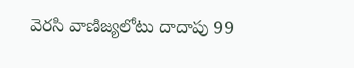వెరసి వాణిజ్యలోటు దాదాపు 99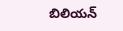బిలియన్‌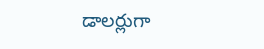డాలర్లుగా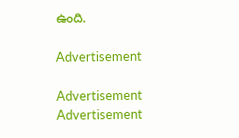ఉంది.

Advertisement

Advertisement
Advertisement